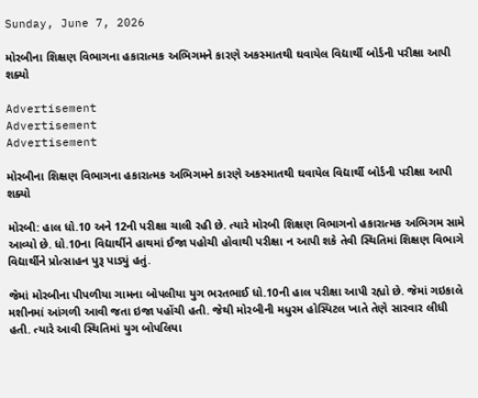Sunday, June 7, 2026

મોરબીના શિક્ષણ વિભાગના હકારાત્મક અભિગમને કારણે અકસ્માતથી ઘવાયેલ વિદ્યાર્થી બોર્ડની પરીક્ષા આપી શક્યો

Advertisement
Advertisement
Advertisement

મોરબીના શિક્ષણ વિભાગના હકારાત્મક અભિગમને કારણે અકસ્માતથી ઘવાયેલ વિદ્યાર્થી બોર્ડની પરીક્ષા આપી શક્યો

મોરબી: હાલ ધો.10 અને 12ની પરીક્ષા ચાલી રહી છે. ત્યારે મોરબી શિક્ષણ વિભાગનો હકારાત્મક અભિગમ સામે આવ્યો છે. ધો.10ના વિદ્યાર્થીને હાથમાં ઈજા પહોચી હોવાથી પરીક્ષા ન આપી શકે તેવી સ્થિતિમાં શિક્ષણ વિભાગે વિદ્યાર્થીને પ્રોત્સાહન પુરૂ પાડ્યું હતું.

જેમાં મોરબીના પીપળીયા ગામના બોપલીયા યુગ ભરતભાઈ ધો.10ની હાલ પરીક્ષા આપી રહ્યો છે. જેમાં ગઇકાલે મશીનમાં આંગળી આવી જતા ઇજા પહોંચી હતી. જેથી મોરબીની મધુરમ હોસ્પિટલ ખાતે તેણે સારવાર લીધી હતી. ત્યારે આવી સ્થિતિમાં યુગ બોપલિયા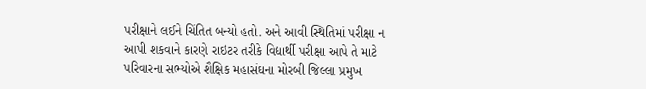પરીક્ષાને લઈને ચિંતિત બન્યો હતો. અને આવી સ્થિતિમાં પરીક્ષા ન આપી શકવાને કારણે રાઇટર તરીકે વિદ્યાર્થી પરીક્ષા આપે તે માટે પરિવારના સભ્યોએ શૈક્ષિક મહાસંઘના મોરબી જિલ્લા પ્રમુખ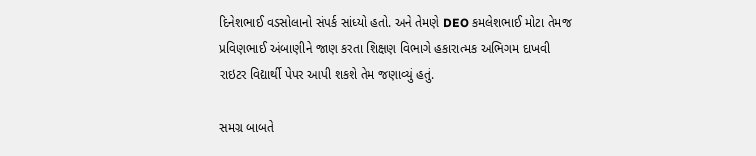દિનેશભાઈ વડસોલાનો સંપર્ક સાંધ્યો હતો. અને તેમણે DEO કમલેશભાઈ મોટા તેમજ પ્રવિણભાઈ અંબાણીને જાણ કરતા શિક્ષણ વિભાગે હકારાત્મક અભિગમ દાખવી રાઇટર વિદ્યાર્થી પેપર આપી શકશે તેમ જણાવ્યું હતું.

સમગ્ર બાબતે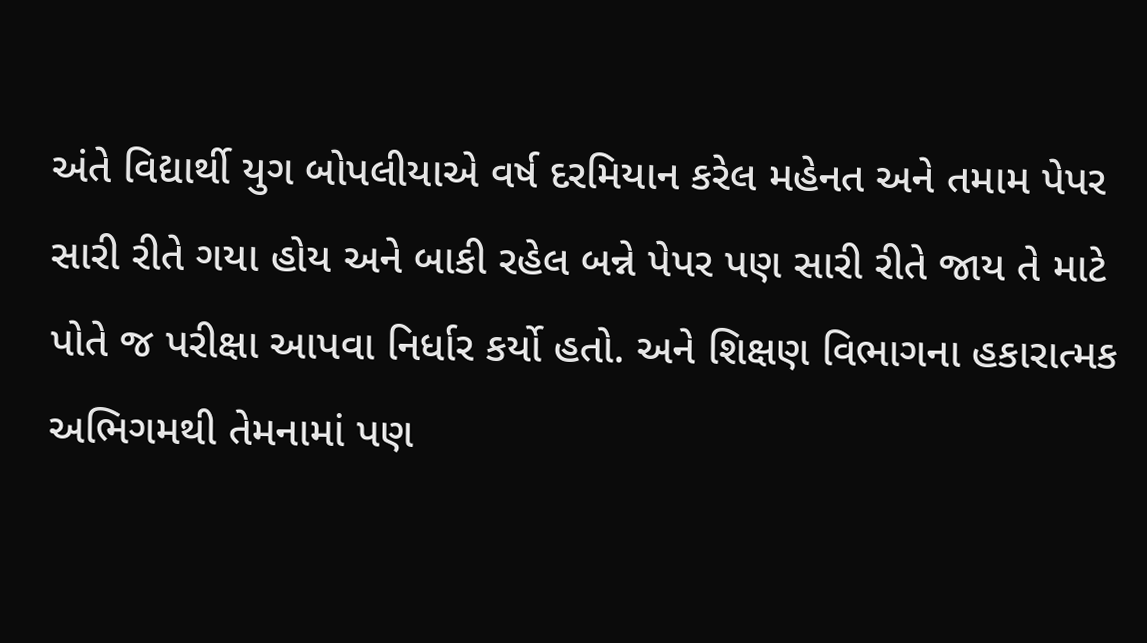અંતે વિદ્યાર્થી યુગ બોપલીયાએ વર્ષ દરમિયાન કરેલ મહેનત અને તમામ પેપર સારી રીતે ગયા હોય અને બાકી રહેલ બન્ને પેપર પણ સારી રીતે જાય તે માટે પોતે જ પરીક્ષા આપવા નિર્ધાર કર્યો હતો. અને શિક્ષણ વિભાગના હકારાત્મક અભિગમથી તેમનામાં પણ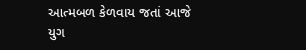આત્મબળ કેળવાય જતાં આજે યુગ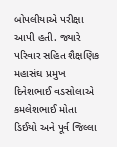બોપલીયાએ પરીક્ષા આપી હતી. જ્યારે પરિવાર સહિત શૈક્ષણિક મહાસંઘ પ્રમુખ દિનેશભાઈ વડસોલાએ કમલેશભાઈ મોતા ડિઈયો અને પૂર્વ જિલ્લા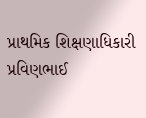પ્રાથમિક શિક્ષણાધિકારી પ્રવિણભાઈ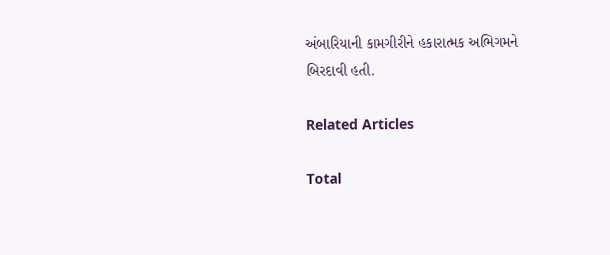અંબારિયાની કામગીરીને હકારાત્મક અભિગમને બિરદાવી હતી.

Related Articles

Total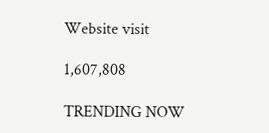Website visit

1,607,808

TRENDING NOW